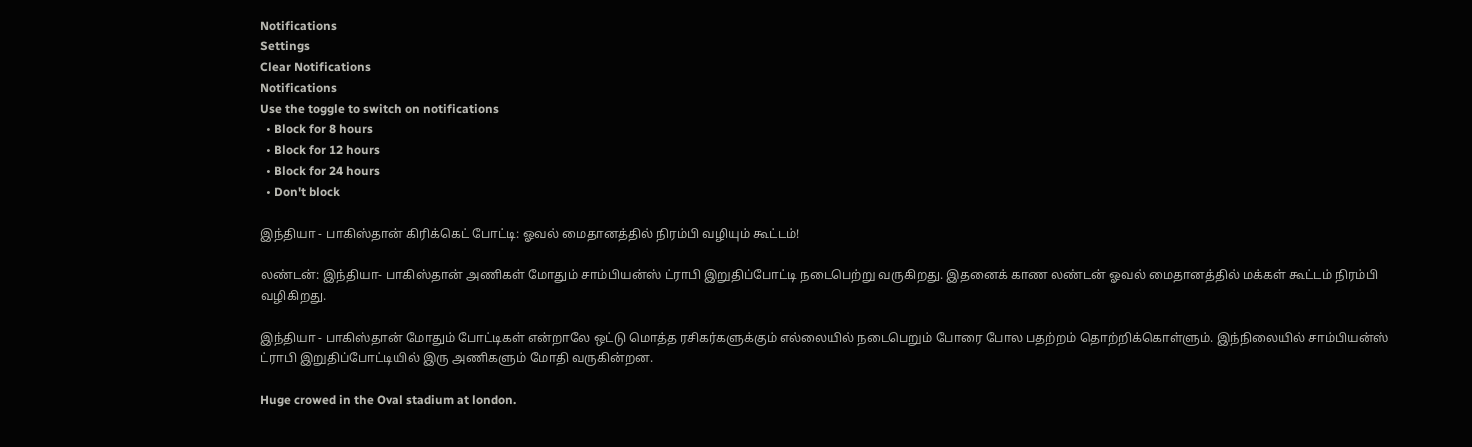Notifications
Settings
Clear Notifications
Notifications
Use the toggle to switch on notifications
  • Block for 8 hours
  • Block for 12 hours
  • Block for 24 hours
  • Don't block

இந்தியா - பாகிஸ்தான் கிரிக்கெட் போட்டி: ஓவல் மைதானத்தில் நிரம்பி வழியும் கூட்டம்!

லண்டன்: இந்தியா- பாகிஸ்தான் அணிகள் மோதும் சாம்பியன்ஸ் ட்ராபி இறுதிப்போட்டி நடைபெற்று வருகிறது. இதனைக் காண லண்டன் ஓவல் மைதானத்தில் மக்கள் கூட்டம் நிரம்பி வழிகிறது.

இந்தியா - பாகிஸ்தான் மோதும் போட்டிகள் என்றாலே ஒட்டு மொத்த ரசிகர்களுக்கும் எல்லையில் நடைபெறும் போரை போல பதற்றம் தொற்றிக்கொள்ளும். இந்நிலையில் சாம்பியன்ஸ் ட்ராபி இறுதிப்போட்டியில் இரு அணிகளும் மோதி வருகின்றன.

Huge crowed in the Oval stadium at london.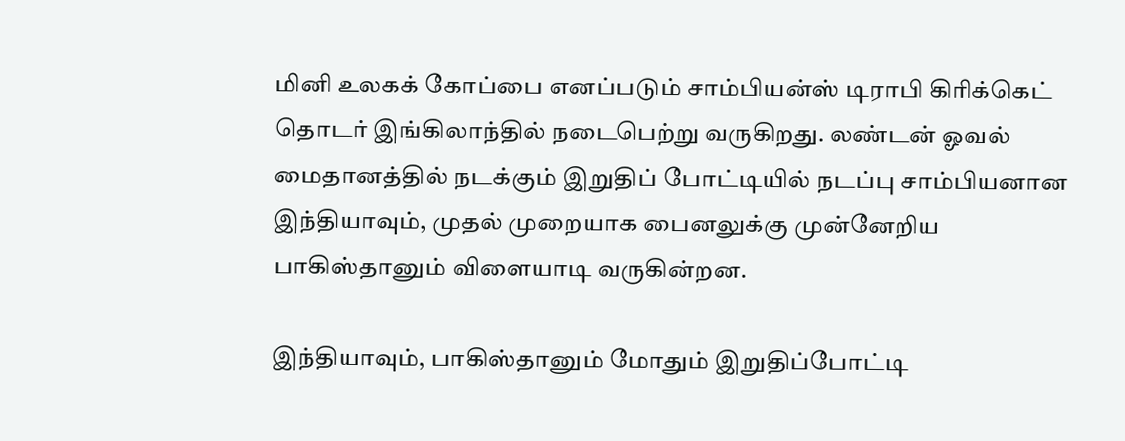மினி உலகக் கோப்பை எனப்படும் சாம்பியன்ஸ் டிராபி கிரிக்கெட் தொடர் இங்கிலாந்தில் நடைபெற்று வருகிறது. லண்டன் ஓவல் மைதானத்தில் நடக்கும் இறுதிப் போட்டியில் நடப்பு சாம்பியனான இந்தியாவும், முதல் முறையாக பைனலுக்கு முன்னேறிய பாகிஸ்தானும் விளையாடி வருகின்றன.

இந்தியாவும், பாகிஸ்தானும் மோதும் இறுதிப்போட்டி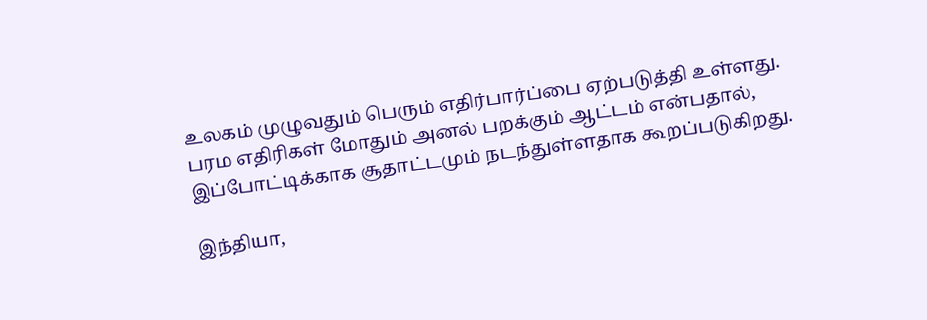உலகம் முழுவதும் பெரும் எதிர்பார்ப்பை ஏற்படுத்தி உள்ளது. பரம எதிரிகள் மோதும் அனல் பறக்கும் ஆட்டம் என்பதால், இப்போட்டிக்காக சூதாட்டமும் நடந்துள்ளதாக கூறப்படுகிறது.

இந்தியா,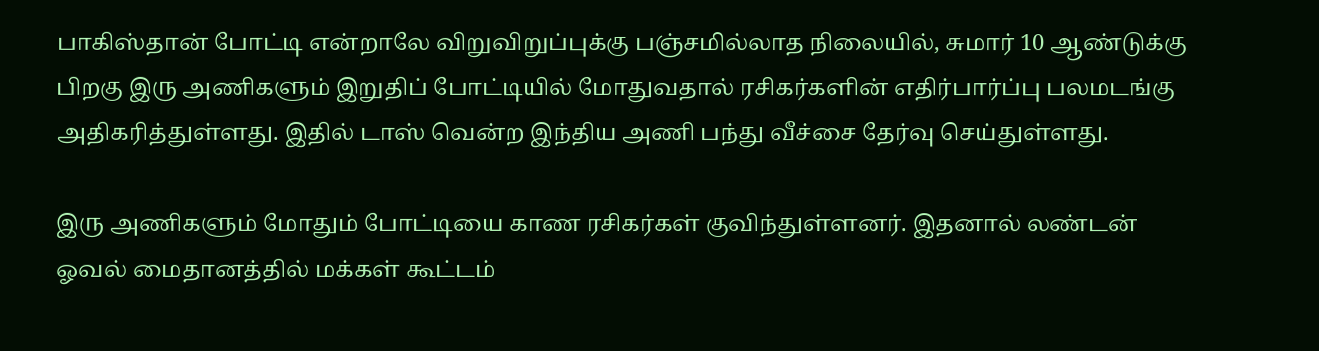பாகிஸ்தான் போட்டி என்றாலே விறுவிறுப்புக்கு பஞ்சமில்லாத நிலையில், சுமார் 10 ஆண்டுக்கு பிறகு இரு அணிகளும் இறுதிப் போட்டியில் மோதுவதால் ரசிகர்களின் எதிர்பார்ப்பு பலமடங்கு அதிகரித்துள்ளது. இதில் டாஸ் வென்ற இந்திய அணி பந்து வீச்சை தேர்வு செய்துள்ளது.

இரு அணிகளும் மோதும் போட்டியை காண ரசிகர்கள் குவிந்துள்ளனர். இதனால் லண்டன் ஓவல் மைதானத்தில் மக்கள் கூட்டம்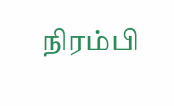நிரம்பி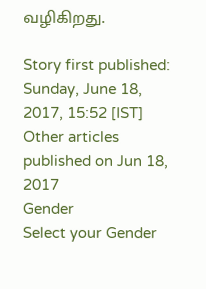வழிகிறது.

Story first published: Sunday, June 18, 2017, 15:52 [IST]
Other articles published on Jun 18, 2017
Gender
Select your Gender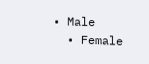• Male
  • Female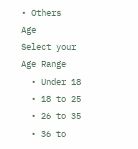• Others
Age
Select your Age Range
  • Under 18
  • 18 to 25
  • 26 to 35
  • 36 to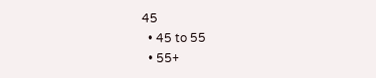45
  • 45 to 55
  • 55+